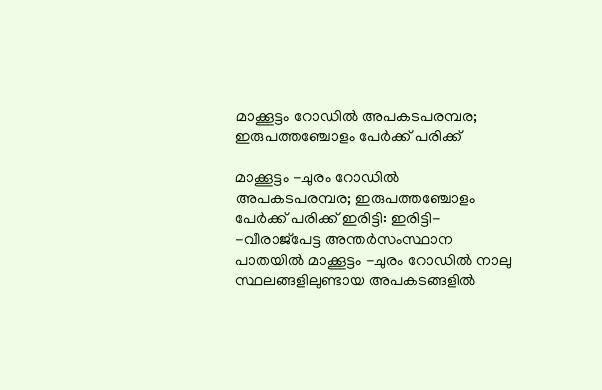മാക്കൂട്ടം റോഡിൽ അപകടപരമ്പര; ഇരുപത്തഞ്ചോളം പേർക്ക് പരിക്ക്

മാക്കൂട്ടം -ചുരം റോഡിൽ അപകടപരമ്പര; ഇരുപത്തഞ്ചോളം പേർക്ക് പരിക്ക് ഇരിട്ടി: ഇരിട്ടി- -വീരാജ്പേട്ട അന്തർസംസ്ഥാന പാതയിൽ മാക്കൂട്ടം -ചുരം റോഡിൽ നാലു സ്ഥലങ്ങളിലുണ്ടായ അപകടങ്ങളിൽ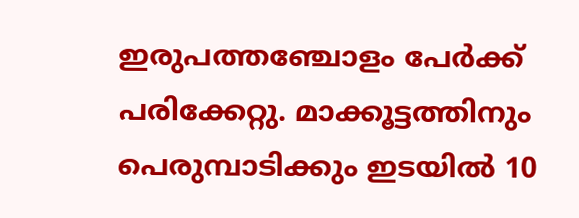ഇരുപത്തഞ്ചോളം പേർക്ക് പരിക്കേറ്റു. മാക്കൂട്ടത്തിനും പെരുമ്പാടിക്കും ഇടയിൽ 10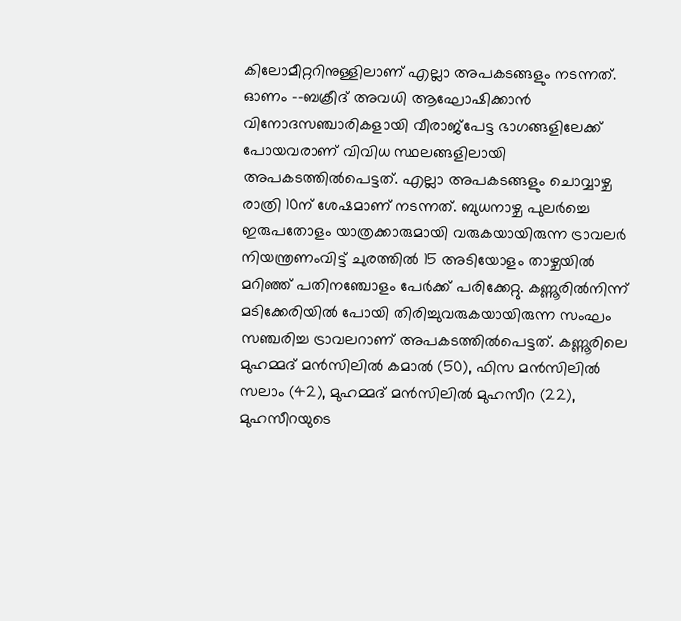കിലോമീറ്ററിനുള്ളിലാണ് എല്ലാ അപകടങ്ങളും നടന്നത്. ഓണം --ബക്രീദ് അവധി ആഘോഷിക്കാൻ വിനോദസഞ്ചാരികളായി വീരാജ്പേട്ട ഭാഗങ്ങളിലേക്ക് പോയവരാണ് വിവിധ സ്ഥലങ്ങളിലായി അപകടത്തിൽപെട്ടത്. എല്ലാ അപകടങ്ങളും ചൊവ്വാഴ്ച രാത്രി 10ന് ശേഷമാണ് നടന്നത്. ബുധനാഴ്ച പുലർച്ചെ ഇരുപതോളം യാത്രക്കാരുമായി വരുകയായിരുന്ന ട്രാവലർ നിയന്ത്രണംവിട്ട് ചുരത്തിൽ 15 അടിയോളം താഴ്ചയിൽ മറിഞ്ഞ് പതിനഞ്ചോളം പേർക്ക് പരിക്കേറ്റു. കണ്ണൂരിൽനിന്ന് മടിക്കേരിയിൽ പോയി തിരിച്ചുവരുകയായിരുന്ന സംഘം സഞ്ചരിച്ച ട്രാവലറാണ് അപകടത്തിൽപെട്ടത്. കണ്ണൂരിലെ മുഹമ്മദ് മൻസിലിൽ കമാൽ (50), ഫിസ മൻസിലിൽ സലാം (42), മുഹമ്മദ് മൻസിലിൽ മുഹസീറ (22), മുഹസീറയുടെ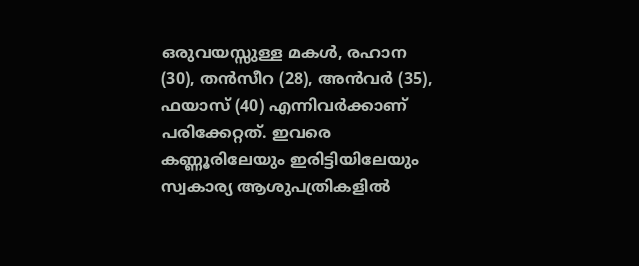ഒരുവയസ്സുള്ള മകൾ, രഹാന (30), തൻസീറ (28), അൻവർ (35), ഫയാസ് (40) എന്നിവർക്കാണ് പരിക്കേറ്റത്. ഇവരെ കണ്ണൂരിലേയും ഇരിട്ടിയിലേയും സ്വകാര്യ ആശുപത്രികളിൽ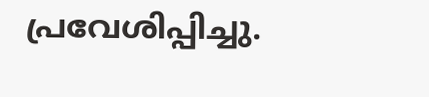പ്രവേശിപ്പിച്ചു.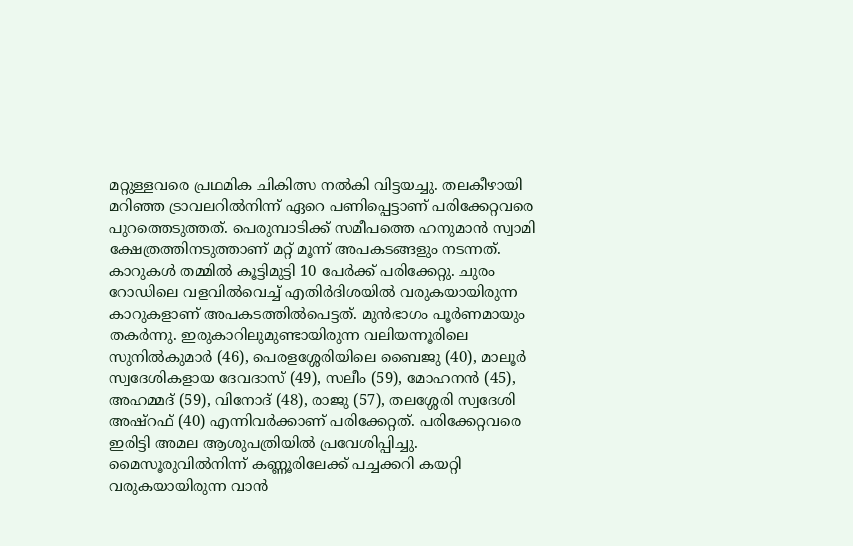മറ്റുള്ളവരെ പ്രഥമിക ചികിത്സ നൽകി വിട്ടയച്ചു. തലകീഴായി മറിഞ്ഞ ട്രാവലറിൽനിന്ന് ഏറെ പണിപ്പെട്ടാണ് പരിക്കേറ്റവരെ പുറത്തെടുത്തത്. പെരുമ്പാടിക്ക് സമീപത്തെ ഹനുമാൻ സ്വാമി ക്ഷേത്രത്തിനടുത്താണ് മറ്റ് മൂന്ന് അപകടങ്ങളും നടന്നത്. കാറുകൾ തമ്മിൽ കൂട്ടിമുട്ടി 10 പേർക്ക് പരിക്കേറ്റു. ചുരം റോഡിലെ വളവിൽവെച്ച് എതിർദിശയിൽ വരുകയായിരുന്ന കാറുകളാണ് അപകടത്തിൽപെട്ടത്. മുൻഭാഗം പൂർണമായും തകർന്നു. ഇരുകാറിലുമുണ്ടായിരുന്ന വലിയന്നൂരിലെ സുനിൽകുമാർ (46), പെരളശ്ശേരിയിലെ ബൈജു (40), മാലൂർ സ്വദേശികളായ ദേവദാസ് (49), സലീം (59), മോഹനൻ (45), അഹമ്മദ് (59), വിനോദ് (48), രാജു (57), തലശ്ശേരി സ്വദേശി അഷ്റഫ് (40) എന്നിവർക്കാണ് പരിക്കേറ്റത്. പരിക്കേറ്റവരെ ഇരിട്ടി അമല ആശുപത്രിയിൽ പ്രവേശിപ്പിച്ചു. മൈസൂരുവിൽനിന്ന് കണ്ണൂരിലേക്ക് പച്ചക്കറി കയറ്റി വരുകയായിരുന്ന വാൻ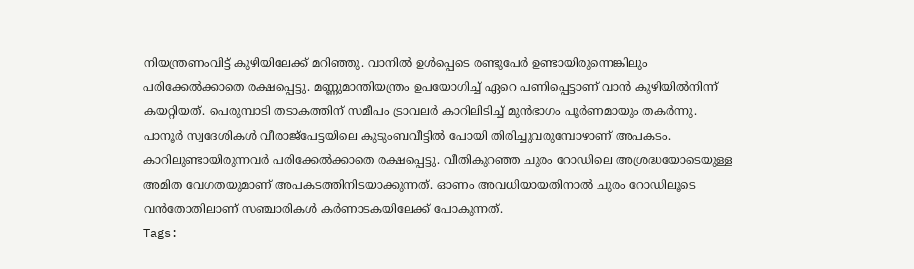നിയന്ത്രണംവിട്ട് കുഴിയിലേക്ക് മറിഞ്ഞു. വാനിൽ ഉൾപ്പെടെ രണ്ടുപേർ ഉണ്ടായിരുന്നെങ്കിലും പരിക്കേൽക്കാതെ രക്ഷപ്പെട്ടു. മണ്ണുമാന്തിയന്ത്രം ഉപയോഗിച്ച് ഏറെ പണിപ്പെട്ടാണ് വാൻ കുഴിയിൽനിന്ന് കയറ്റിയത്. പെരുമ്പാടി തടാകത്തിന് സമീപം ട്രാവലർ കാറിലിടിച്ച് മുൻഭാഗം പൂർണമായും തകർന്നു. പാനൂർ സ്വദേശികൾ വീരാജ്പേട്ടയിലെ കുടുംബവീട്ടിൽ പോയി തിരിച്ചുവരുമ്പോഴാണ് അപകടം. കാറിലുണ്ടായിരുന്നവർ പരിക്കേൽക്കാതെ രക്ഷപ്പെട്ടു. വീതികുറഞ്ഞ ചുരം റോഡിലെ അശ്രദ്ധയോടെയുള്ള അമിത വേഗതയുമാണ് അപകടത്തിനിടയാക്കുന്നത്. ഓണം അവധിയായതിനാൽ ചുരം റോഡിലൂടെ വൻതോതിലാണ് സഞ്ചാരികൾ കർണാടകയിലേക്ക് പോകുന്നത്.
Tags: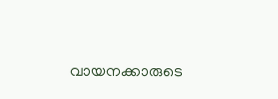വായനക്കാരുടെ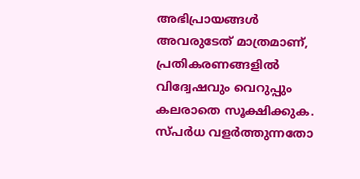അഭിപ്രായങ്ങള്‍ അവരുടേത് മാത്രമാണ്, പ്രതികരണങ്ങളിൽ വിദ്വേഷവും വെറുപ്പും കലരാതെ സൂക്ഷിക്കുക. സ്പർധ വളർത്തുന്നതോ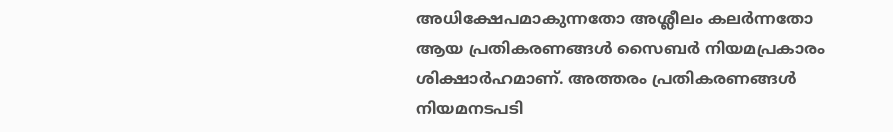അധിക്ഷേപമാകുന്നതോ അശ്ലീലം കലർന്നതോ ആയ പ്രതികരണങ്ങൾ സൈബർ നിയമപ്രകാരം ശിക്ഷാർഹമാണ്. അത്തരം പ്രതികരണങ്ങൾ നിയമനടപടി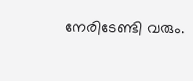നേരിടേണ്ടി വരും.